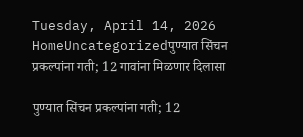Tuesday, April 14, 2026
HomeUncategorizedपुण्यात सिंचन प्रकल्पांना गती; 12 गावांना मिळणार दिलासा

पुण्यात सिंचन प्रकल्पांना गती; 12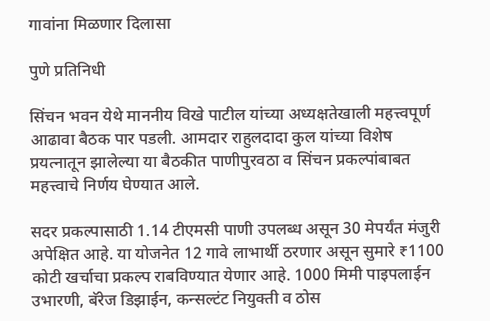गावांना मिळणार दिलासा

पुणे प्रतिनिधी

सिंचन भवन येथे माननीय विखे पाटील यांच्या अध्यक्षतेखाली महत्त्वपूर्ण आढावा बैठक पार पडली. आमदार राहुलदादा कुल यांच्या विशेष प्रयत्नातून झालेल्या या बैठकीत पाणीपुरवठा व सिंचन प्रकल्पांबाबत महत्त्वाचे निर्णय घेण्यात आले.

सदर प्रकल्पासाठी 1.14 टीएमसी पाणी उपलब्ध असून 30 मेपर्यंत मंजुरी अपेक्षित आहे. या योजनेत 12 गावे लाभार्थी ठरणार असून सुमारे ₹1100 कोटी खर्चाचा प्रकल्प राबविण्यात येणार आहे. 1000 मिमी पाइपलाईन उभारणी, बॅरेज डिझाईन, कन्सल्टंट नियुक्ती व ठोस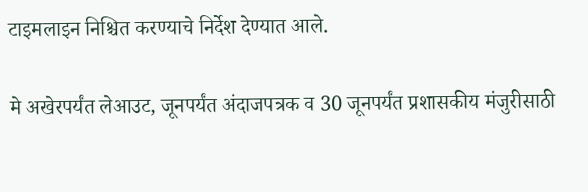टाइमलाइन निश्चित करण्याचे निर्देश देण्यात आले.

मे अखेरपर्यंत लेआउट, जूनपर्यंत अंदाजपत्रक व 30 जूनपर्यंत प्रशासकीय मंजुरीसाठी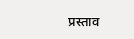प्रस्ताव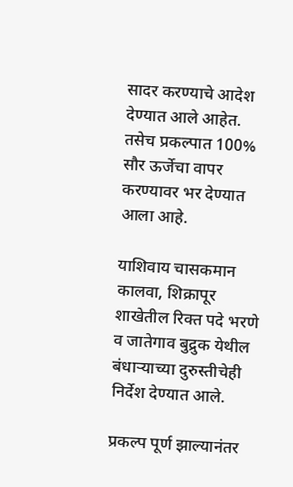सादर करण्याचे आदेश देण्यात आले आहेत. तसेच प्रकल्पात 100% सौर ऊर्जेचा वापर करण्यावर भर देण्यात आला आहे.

याशिवाय चासकमान कालवा, शिक्रापूर शाखेतील रिक्त पदे भरणे व जातेगाव बुद्रुक येथील बंधाऱ्याच्या दुरुस्तीचेही निर्देश देण्यात आले.

प्रकल्प पूर्ण झाल्यानंतर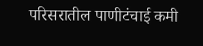परिसरातील पाणीटंचाई कमी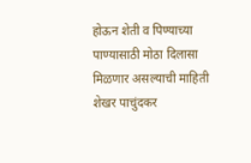होऊन शेती व पिण्याच्या पाण्यासाठी मोठा दिलासा मिळणार असल्याची माहिती शेखर पाचुंदकर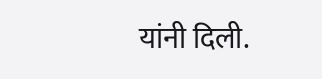यांनी दिली.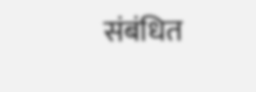संबंधित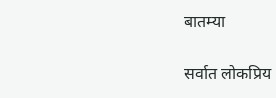बातम्या

सर्वात लोकप्रिय